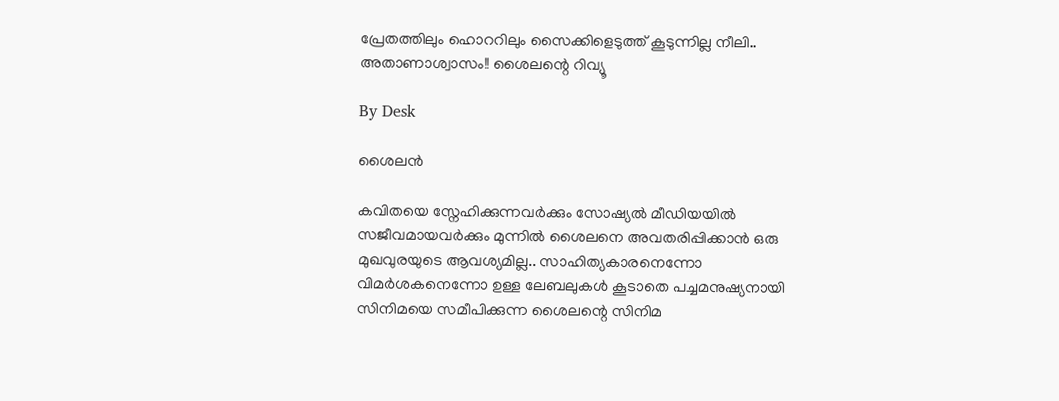പ്രേതത്തിലും ഹൊററിലും സൈക്കിളെടുത്ത് കൂടുന്നില്ല നീലി.. അതാണാശ്വാസം!! ശൈലന്റെ റിവ്യൂ

By Desk

ശൈലൻ

കവിതയെ സ്നേഹിക്കുന്നവർക്കും സോഷ്യൽ മീഡിയയിൽ സജീവമായവർക്കും മുന്നിൽ ശൈലനെ അവതരിപ്പിക്കാൻ ഒരു മുഖവുരയുടെ ആവശ്യമില്ല.. സാഹിത്യകാരനെന്നോ വിമർശകനെന്നോ ഉള്ള ലേബലുകൾ കൂടാതെ പച്ചമനുഷ്യനായി സിനിമയെ സമീപിക്കുന്ന ശൈലന്റെ സിനിമ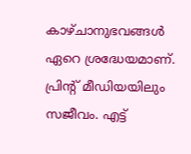കാഴ്ചാനുഭവങ്ങൾ ഏറെ ശ്രദ്ധേയമാണ്. പ്രിന്റ് മീഡിയയിലും സജീവം. എട്ട്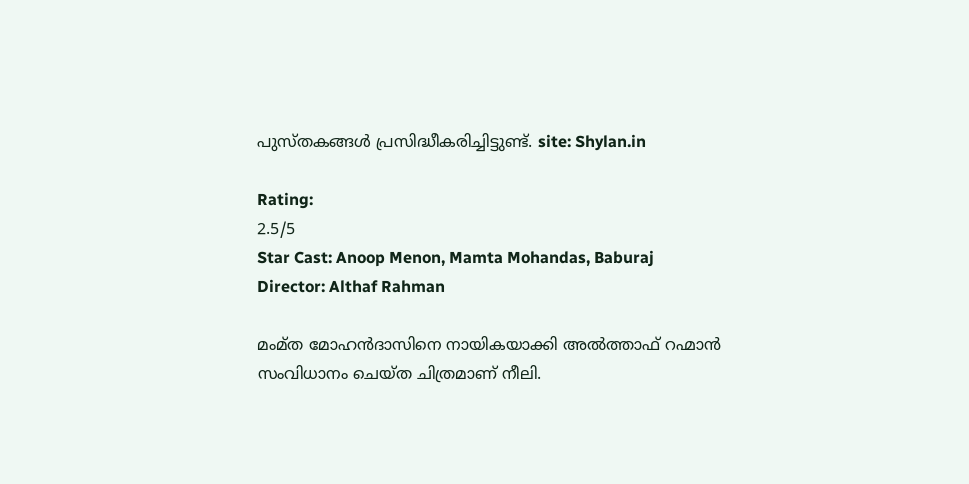പുസ്തകങ്ങൾ പ്രസിദ്ധീകരിച്ചിട്ടുണ്ട്. site: Shylan.in

Rating:
2.5/5
Star Cast: Anoop Menon, Mamta Mohandas, Baburaj
Director: Althaf Rahman

മംമ്ത മോഹന്‍ദാസിനെ നായികയാക്കി അൽത്താഫ് റഹ്മാന്‍ സംവിധാനം ചെയ്ത ചിത്രമാണ് നീലി.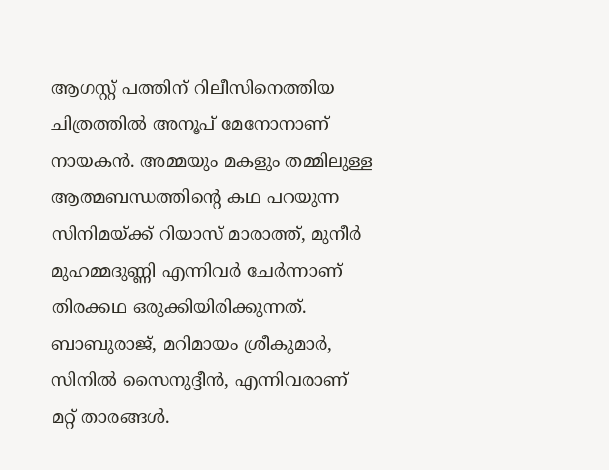ആഗസ്റ്റ് പത്തിന് റിലീസിനെത്തിയ ചിത്രത്തില്‍ അനൂപ് മേനോനാണ് നായകന്‍. അമ്മയും മകളും തമ്മിലുള്ള ആത്മബന്ധത്തിന്റെ കഥ പറയുന്ന സിനിമയ്ക്ക് റിയാസ് മാരാത്ത്, മുനീര്‍ മുഹമ്മദുണ്ണി എന്നിവര്‍ ചേര്‍ന്നാണ് തിരക്കഥ ഒരുക്കിയിരിക്കുന്നത്. ബാബുരാജ്, മറിമായം ശ്രീകുമാര്‍, സിനില്‍ സൈനുദ്ദീന്‍, എന്നിവരാണ് മറ്റ് താരങ്ങള്‍.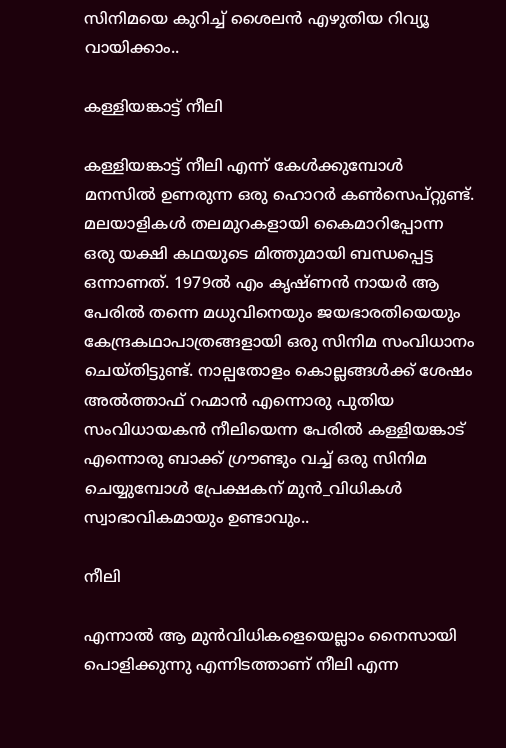സിനിമയെ കുറിച്ച് ശൈലന്‍ എഴുതിയ റിവ്യൂ വായിക്കാം..

കള്ളിയങ്കാട്ട് നീലി

കള്ളിയങ്കാട്ട് നീലി എന്ന് കേൾക്കുമ്പോൾ മനസിൽ ഉണരുന്ന ഒരു ഹൊറർ കൺസെപ്റ്റുണ്ട്. മലയാളികൾ തലമുറകളായി കൈമാറിപ്പോന്ന ഒരു യക്ഷി കഥയുടെ മിത്തുമായി ബന്ധപ്പെട്ട ഒന്നാണത്. 1979ൽ എം കൃഷ്ണൻ നായർ ആ പേരിൽ തന്നെ മധുവിനെയും ജയഭാരതിയെയും കേന്ദ്രകഥാപാത്രങ്ങളായി ഒരു സിനിമ സംവിധാനം ചെയ്തിട്ടുണ്ട്. നാല്പതോളം കൊല്ലങ്ങൾക്ക് ശേഷം അൽത്താഫ് റഹ്മാൻ എന്നൊരു പുതിയ സംവിധായകൻ നീലിയെന്ന പേരിൽ കള്ളിയങ്കാട് എന്നൊരു ബാക്ക് ഗ്രൗണ്ടും വച്ച് ഒരു സിനിമ ചെയ്യുമ്പോൾ പ്രേക്ഷകന് മുൻ_വിധികൾ സ്വാഭാവികമായും ഉണ്ടാവും..

നീലി

എന്നാൽ ആ മുൻവിധികളെയെല്ലാം നൈസായി പൊളിക്കുന്നു എന്നിടത്താണ് നീലി എന്ന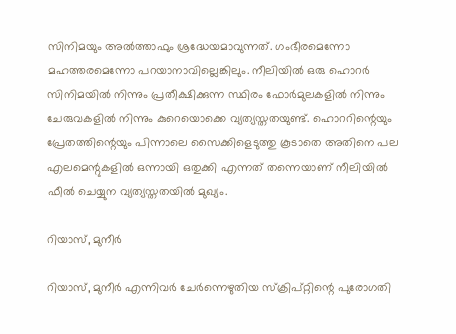സിനിമയും അൽത്താഫും ശ്രദ്ധേയമാവുന്നത്. ഗംഭീരമെന്നോ മഹത്തരമെന്നോ പറയാനാവില്ലെങ്കിലും. നീലിയിൽ ഒരു ഹൊറർ സിനിമയിൽ നിന്നും പ്രതീക്ഷിക്കുന്ന സ്ഥിരം ഫോർമുലകളിൽ നിന്നും ചേരുവകളിൽ നിന്നും കുറെയൊക്കെ വ്യത്യസ്തതയുണ്ട്. ഹൊററിന്റെയും പ്രേതത്തിന്റെയും പിന്നാലെ സൈക്കിളെടുത്തു കൂടാതെ അതിനെ പല എലമെന്റുകളിൽ ഒന്നായി ഒതുക്കി എന്നത് തന്നെയാണ്‌ നീലിയിൽ ഫീൽ ചെയ്യുന വ്യത്യസ്തതയിൽ മുഖ്യം.

റിയാസ്, മുനീർ

റിയാസ്, മുനീർ എന്നിവർ ചേർന്നെഴുതിയ സ്ക്രിപ്റ്റിന്റെ പുരോഗതി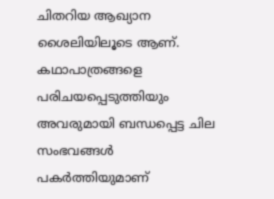ചിതറിയ ആഖ്യാന ശൈലിയിലൂടെ ആണ്. കഥാപാത്രങ്ങളെ പരിചയപ്പെടുത്തിയും അവരുമായി ബന്ധപ്പെട്ട ചില സംഭവങ്ങൾ പകർത്തിയുമാണ്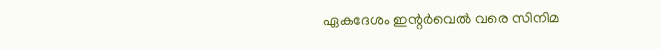ഏകദേശം ഇന്റർവെൽ വരെ സിനിമ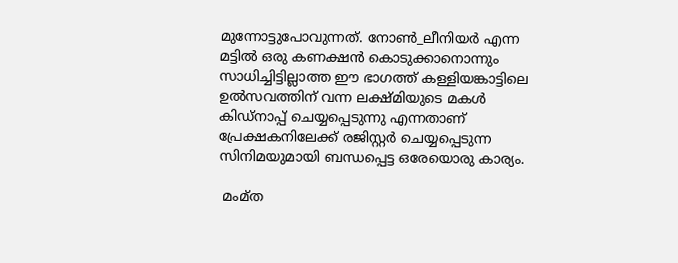മുന്നോട്ടുപോവുന്നത്. നോൺ_ലീനിയർ എന്ന മട്ടിൽ ഒരു കണക്ഷൻ കൊടുക്കാനൊന്നും സാധിച്ചിട്ടില്ലാത്ത ഈ ഭാഗത്ത് കള്ളിയങ്കാട്ടിലെ ഉൽസവത്തിന് വന്ന ലക്ഷ്മിയുടെ മകൾ കിഡ്നാപ്പ് ചെയ്യപ്പെടുന്നു എന്നതാണ് പ്രേക്ഷകനിലേക്ക് രജിസ്റ്റർ ചെയ്യപ്പെടുന്ന സിനിമയുമായി ബന്ധപ്പെട്ട ഒരേയൊരു കാര്യം.

 മംമ്ത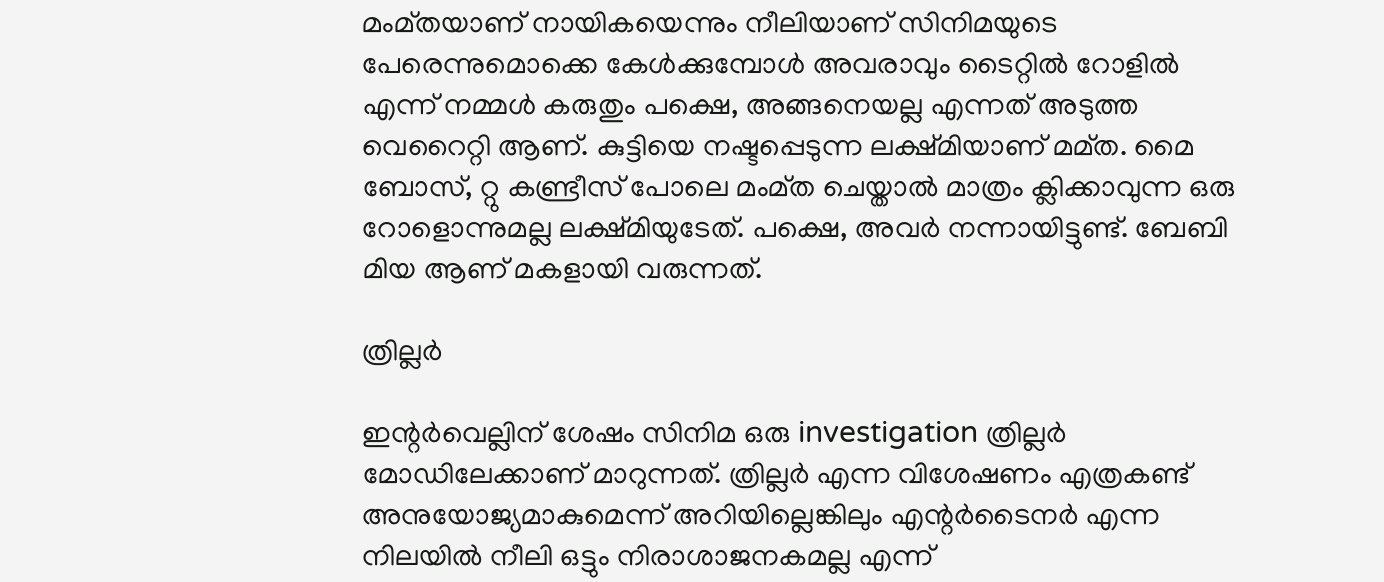മംമ്തയാണ് നായികയെന്നും നീലിയാണ് സിനിമയുടെ പേരെന്നുമൊക്കെ കേൾക്കുമ്പോൾ അവരാവും ടൈറ്റിൽ റോളിൽ എന്ന് നമ്മൾ കരുതും പക്ഷെ, അങ്ങനെയല്ല എന്നത് അടുത്ത വെറൈറ്റി ആണ്. കുട്ടിയെ നഷ്ടപ്പെടുന്ന ലക്ഷ്മിയാണ് മമ്ത. മൈ ബോസ്, റ്റു കണ്ട്രീസ് പോലെ മംമ്ത ചെയ്താൽ മാത്രം ക്ലിക്കാവുന്ന ഒരു റോളൊന്നുമല്ല ലക്ഷ്മിയുടേത്. പക്ഷെ, അവർ നന്നായിട്ടുണ്ട്. ബേബി മിയ ആണ് മകളായി വരുന്നത്.

ത്രില്ലർ

ഇന്റർവെല്ലിന് ശേഷം സിനിമ ഒരു investigation ത്രില്ലർ മോഡിലേക്കാണ് മാറുന്നത്. ത്രില്ലർ എന്ന വിശേഷണം എത്രകണ്ട് അനുയോജ്യമാകുമെന്ന് അറിയില്ലെങ്കിലും എന്റർടൈനർ എന്ന നിലയിൽ നീലി ഒട്ടും നിരാശാജനകമല്ല എന്ന്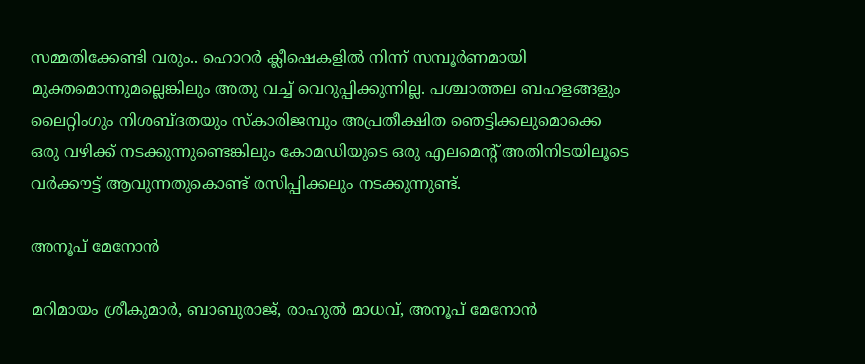സമ്മതിക്കേണ്ടി വരും.. ഹൊറർ ക്ലീഷെകളിൽ നിന്ന് സമ്പൂർണമായി മുക്തമൊന്നുമല്ലെങ്കിലും അതു വച്ച് വെറുപ്പിക്കുന്നില്ല. പശ്ചാത്തല ബഹളങ്ങളും ലൈറ്റിംഗും നിശബ്ദതയും സ്കാരിജമ്പും അപ്രതീക്ഷിത ഞെട്ടിക്കലുമൊക്കെ ഒരു വഴിക്ക് നടക്കുന്നുണ്ടെങ്കിലും കോമഡിയുടെ ഒരു എലമെന്റ് അതിനിടയിലൂടെ വർക്കൗട്ട് ആവുന്നതുകൊണ്ട് രസിപ്പിക്കലും നടക്കുന്നുണ്ട്.

അനൂപ് മേനോൻ

മറിമായം ശ്രീകുമാർ, ബാബുരാജ്, രാഹുൽ മാധവ്, അനൂപ് മേനോൻ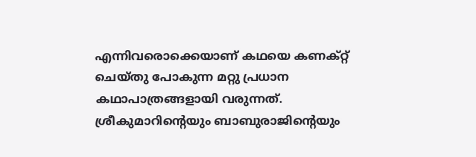എന്നിവരൊക്കെയാണ് കഥയെ കണക്റ്റ് ചെയ്തു പോകുന്ന മറ്റു പ്രധാന കഥാപാത്രങ്ങളായി വരുന്നത്. ശ്രീകുമാറിന്റെയും ബാബുരാജിന്റെയും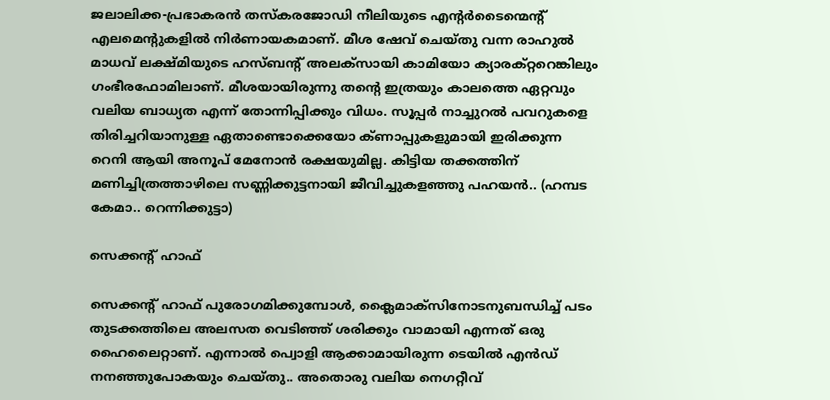ജലാലിക്ക-പ്രഭാകരൻ തസ്കരജോഡി നീലിയുടെ എന്റർടൈന്മെന്റ് എലമെന്റുകളിൽ നിർണായകമാണ്. മീശ ഷേവ് ചെയ്തു വന്ന രാഹുൽ മാധവ് ലക്ഷ്മിയുടെ ഹസ്ബന്റ് അലക്സായി കാമിയോ ക്യാരക്റ്ററെങ്കിലും ഗംഭീരഫോമിലാണ്. മീശയായിരുന്നു തന്റെ ഇത്രയും കാലത്തെ ഏറ്റവും വലിയ ബാധ്യത എന്ന് തോന്നിപ്പിക്കും വിധം. സൂപ്പർ നാച്ചുറൽ പവറുകളെ തിരിച്ചറിയാനുള്ള ഏതാണ്ടൊക്കെയോ ക്ണാപ്പുകളുമായി ഇരിക്കുന്ന റെനി ആയി അനൂപ് മേനോൻ രക്ഷയുമില്ല. കിട്ടിയ തക്കത്തിന് മണിച്ചിത്രത്താഴിലെ സണ്ണിക്കുട്ടനായി ജീവിച്ചുകളഞ്ഞു പഹയൻ.. (ഹമ്പട കേമാ.. റെന്നിക്കുട്ടാ)

സെക്കന്റ് ഹാഫ്

സെക്കന്റ് ഹാഫ് പുരോഗമിക്കുമ്പോൾ, ക്ലൈമാക്സിനോടനുബന്ധിച്ച് പടം തുടക്കത്തിലെ അലസത വെടിഞ്ഞ് ശരിക്കും വാമായി എന്നത് ഒരു ഹൈലൈറ്റാണ്. എന്നാൽ പ്വൊളി ആക്കാമായിരുന്ന ടെയിൽ എൻഡ് നനഞ്ഞുപോകയും ചെയ്തു.. അതൊരു വലിയ നെഗറ്റീവ്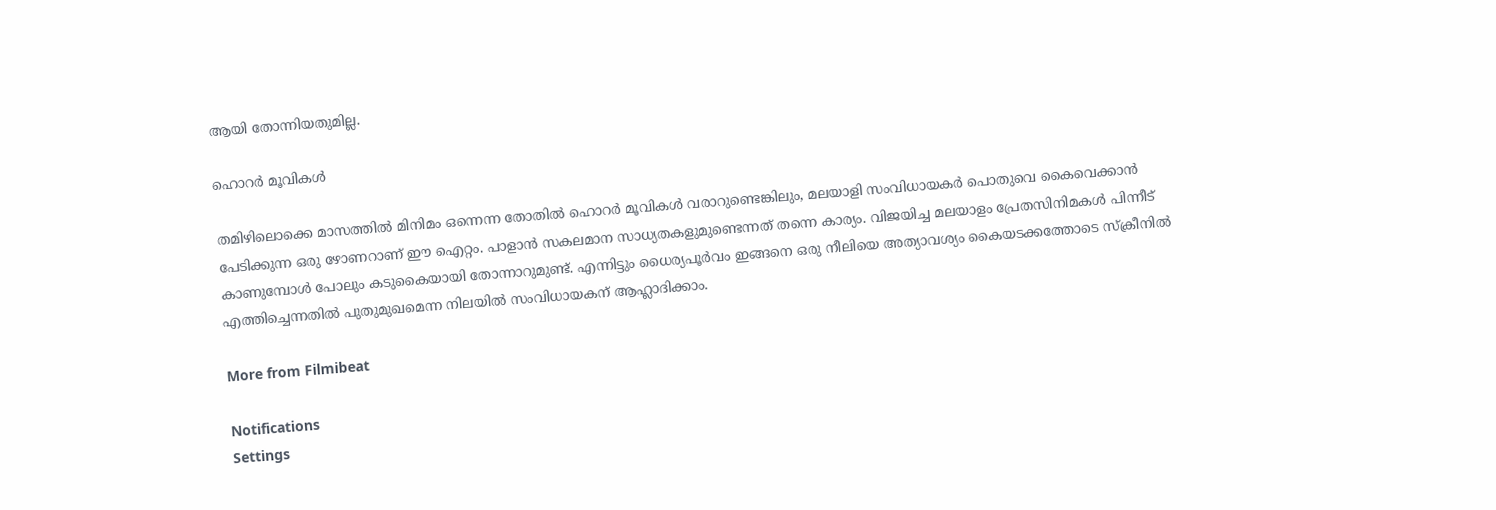ആയി തോന്നിയതുമില്ല.

ഹൊറർ മൂവികൾ

തമിഴിലൊക്കെ മാസത്തിൽ മിനിമം ഒന്നെന്ന തോതിൽ ഹൊറർ മൂവികൾ വരാറുണ്ടെങ്കിലും, മലയാളി സംവിധായകർ പൊതുവെ കൈവെക്കാൻ പേടിക്കുന്ന ഒരു ഴോണറാണ് ഈ ഐറ്റം. പാളാൻ സകലമാന സാധ്യതകളുമുണ്ടെന്നത് തന്നെ കാര്യം. വിജയിച്ച മലയാളം പ്രേതസിനിമകൾ പിന്നീട് കാണുമ്പോൾ പോലും കടുകൈയായി തോന്നാറുമുണ്ട്. എന്നിട്ടും ധൈര്യപൂർവം ഇങ്ങനെ ഒരു നീലിയെ അത്യാവശ്യം കൈയടക്കത്തോടെ സ്ക്രീനിൽ എത്തിച്ചെന്നതിൽ പുതുമുഖമെന്ന നിലയിൽ സംവിധായകന് ആഹ്ലാദിക്കാം.

More from Filmibeat

Notifications
Settings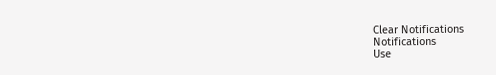Clear Notifications
Notifications
Use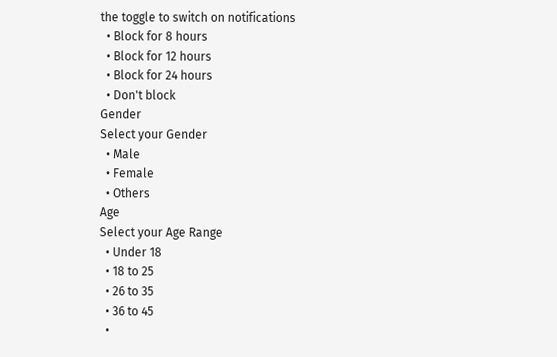the toggle to switch on notifications
  • Block for 8 hours
  • Block for 12 hours
  • Block for 24 hours
  • Don't block
Gender
Select your Gender
  • Male
  • Female
  • Others
Age
Select your Age Range
  • Under 18
  • 18 to 25
  • 26 to 35
  • 36 to 45
  •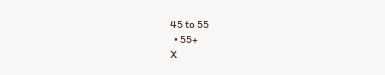45 to 55
  • 55+
X